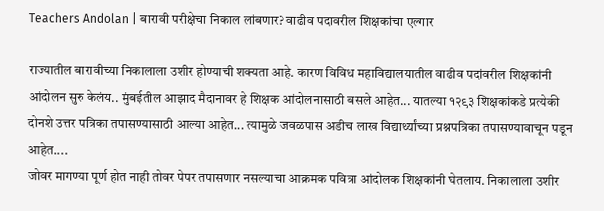Teachers Andolan | बारावी परीक्षेचा निकाल लांबणार? वाढीव पदावरील शिक्षकांचा एल्गार

राज्यातील बारावीच्या निकालाला उशीर होण्याची शक्यता आहे. कारण विविध महाविद्यालयातील वाढीव पदांवरील शिक्षकांनी आंदोलन सुरु केलंय.. मुंबईतील आझाद मैदानावर हे शिक्षक आंदोलनासाठी बसले आहेत... यातल्या १२९३ शिक्षकांकडे प्रत्येकी दोनशे उत्तर पत्रिका तपासण्यासाठी आल्या आहेत... त्यामुळे जवळपास अडीच लाख विद्यार्थ्यांच्या प्रश्नपत्रिका तपासण्यावाचून पडून आहेत....
जोवर मागण्या पूर्ण होत नाही तोवर पेपर तपासणार नसल्याचा आक्रमक पवित्रा आंदोलक शिक्षकांनी घेतलाय. निकालाला उशीर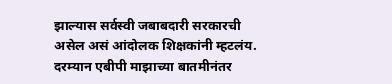झाल्यास सर्वस्वी जबाबदारी सरकारची असेल असं आंदोलक शिक्षकांनी म्हटलंय.
दरम्यान एबीपी माझाच्या बातमीनंतर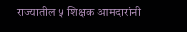राज्यातील ५ शिक्षक आमदारांनी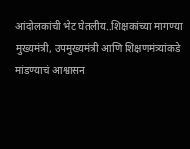आंदोलकांची भेट घेतलीय..शिक्षकांच्या मागण्या मुख्यमंत्री, उपमुख्यमंत्री आणि शिक्षणमंत्र्यांकडे मांडण्याचं आश्वासन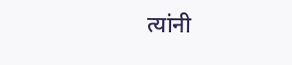त्यांनी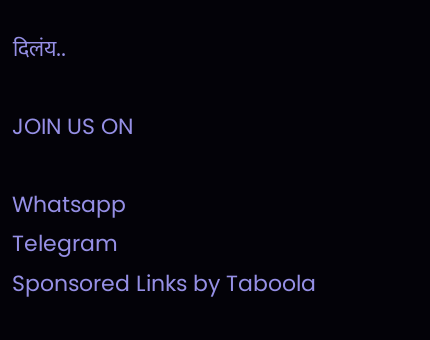दिलंय..

JOIN US ON

Whatsapp
Telegram
Sponsored Links by Taboola